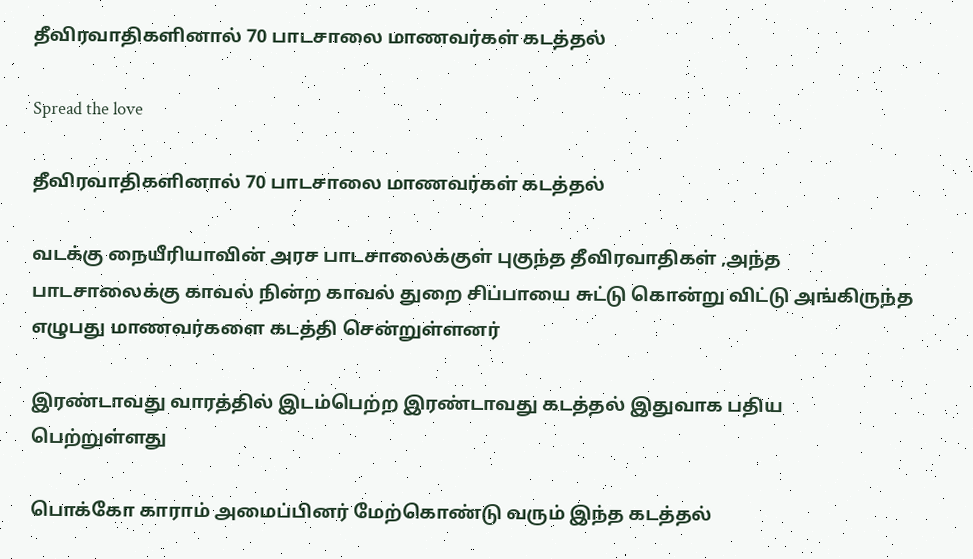தீவிரவாதிகளினால் 70 பாடசாலை மாணவர்கள் கடத்தல்

Spread the love

தீவிரவாதிகளினால் 70 பாடசாலை மாணவர்கள் கடத்தல்

வடக்கு நையீரியாவின் அரச பாடசாலைக்குள் புகுந்த தீவிரவாதிகள் ,அந்த பாடசாலைக்கு காவல் நின்ற காவல் துறை சிப்பாயை சுட்டு கொன்று விட்டு அங்கிருந்த எழுபது மாணவர்களை கடத்தி சென்றுள்ளனர்

இரண்டாவது வாரத்தில் இடம்பெற்ற இரண்டாவது கடத்தல் இதுவாக பதிய பெற்றுள்ளது

பொக்கோ காராம் அமைப்பினர் மேற்கொண்டு வரும் இந்த கடத்தல்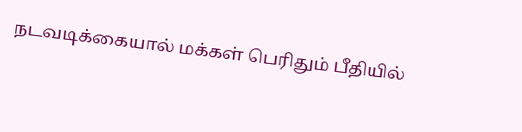நடவடிக்கையால் மக்கள் பெரிதும் பீதியில்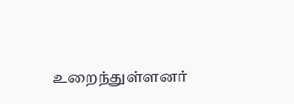உறைந்துள்ளனர்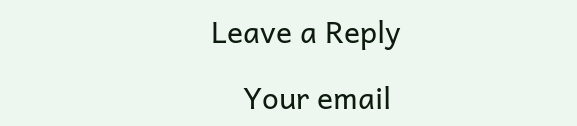Leave a Reply

    Your email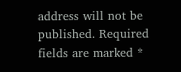address will not be published. Required fields are marked *